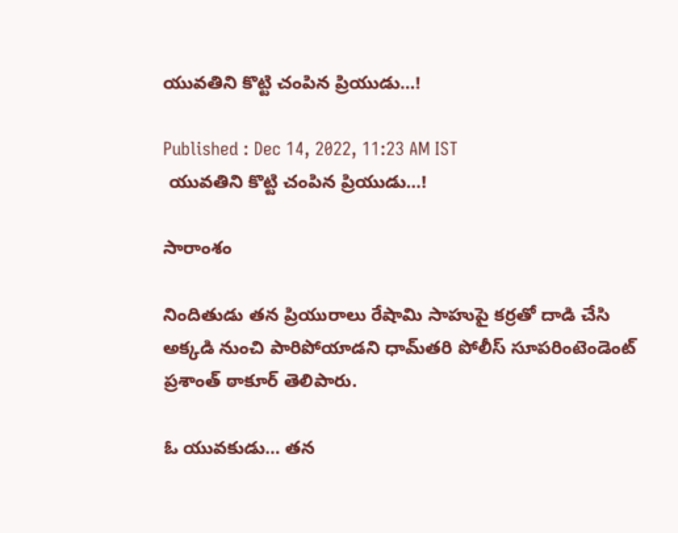యువతిని కొట్టి చంపిన ప్రియుడు...!

Published : Dec 14, 2022, 11:23 AM IST
 యువతిని కొట్టి చంపిన ప్రియుడు...!

సారాంశం

నిందితుడు తన ప్రియురాలు రేషామి సాహుపై కర్రతో దాడి చేసి అక్కడి నుంచి పారిపోయాడని ధామ్‌తరి పోలీస్ సూపరింటెండెంట్ ప్రశాంత్ ఠాకూర్ తెలిపారు.

ఓ యువకుడు... తన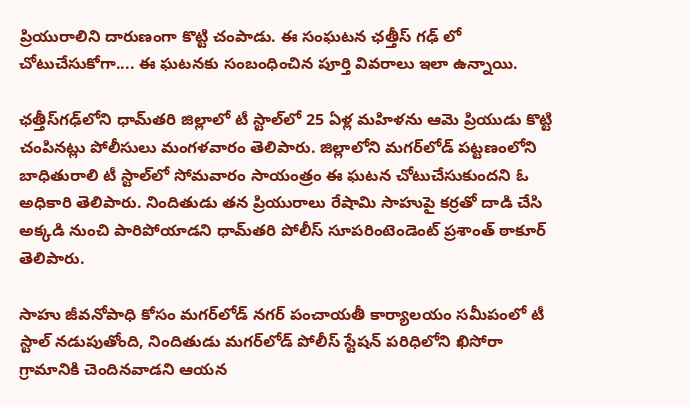ప్రియురాలిని దారుణంగా కొట్టి చంపాడు. ఈ సంఘటన ఛత్తీస్ గఢ్ లో చోటుచేసుకోగా.... ఈ ఘటనకు సంబంధించిన పూర్తి వివరాలు ఇలా ఉన్నాయి.

ఛత్తీస్‌గఢ్‌లోని ధామ్‌తరి జిల్లాలో టీ స్టాల్‌లో 25 ఏళ్ల మహిళను ఆమె ప్రియుడు కొట్టి చంపినట్లు పోలీసులు మంగళవారం తెలిపారు. జిల్లాలోని మగర్‌లోడ్ పట్టణంలోని బాధితురాలి టీ స్టాల్‌లో సోమవారం సాయంత్రం ఈ ఘటన చోటుచేసుకుందని ఓ అధికారి తెలిపారు. నిందితుడు తన ప్రియురాలు రేషామి సాహుపై కర్రతో దాడి చేసి అక్కడి నుంచి పారిపోయాడని ధామ్‌తరి పోలీస్ సూపరింటెండెంట్ ప్రశాంత్ ఠాకూర్ తెలిపారు.

సాహు జీవనోపాధి కోసం మగర్‌లోడ్ నగర్ పంచాయతీ కార్యాలయం సమీపంలో టీ స్టాల్ నడుపుతోంది, నిందితుడు మగర్‌లోడ్ పోలీస్ స్టేషన్ పరిధిలోని ఖిసోరా గ్రామానికి చెందినవాడని ఆయన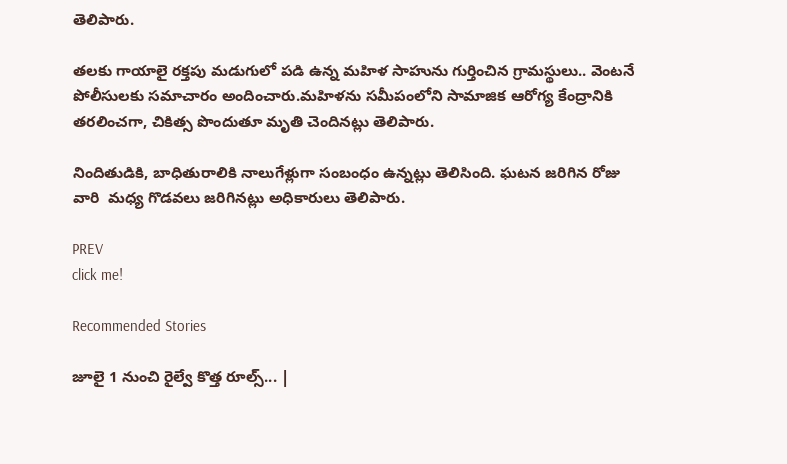తెలిపారు.

తలకు గాయాలై రక్తపు మడుగులో పడి ఉన్న మహిళ సాహును గుర్తించిన గ్రామస్థులు.. వెంటనే పోలీసులకు సమాచారం అందించారు.మహిళను సమీపంలోని సామాజిక ఆరోగ్య కేంద్రానికి తరలించగా, చికిత్స పొందుతూ మృతి చెందినట్లు తెలిపారు.

నిందితుడికి, బాధితురాలికి నాలుగేళ్లుగా సంబంధం ఉన్నట్లు తెలిసింది. ఘటన జరిగిన రోజు వారి  మధ్య గొడవలు జరిగినట్లు అధికారులు తెలిపారు.

PREV
click me!

Recommended Stories

జూలై 1 నుంచి రైల్వే కొత్త రూల్స్... |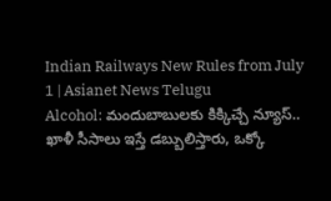Indian Railways New Rules from July 1 | Asianet News Telugu
Alcohol: మందుబాబుల‌కు కిక్కిచ్చే న్యూస్‌.. ఖాళీ సీసాలు ఇస్తే డ‌బ్బులిస్తారు, ఒక్కో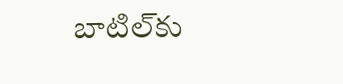బాటిల్‌కు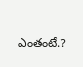ఎంతంటే.?